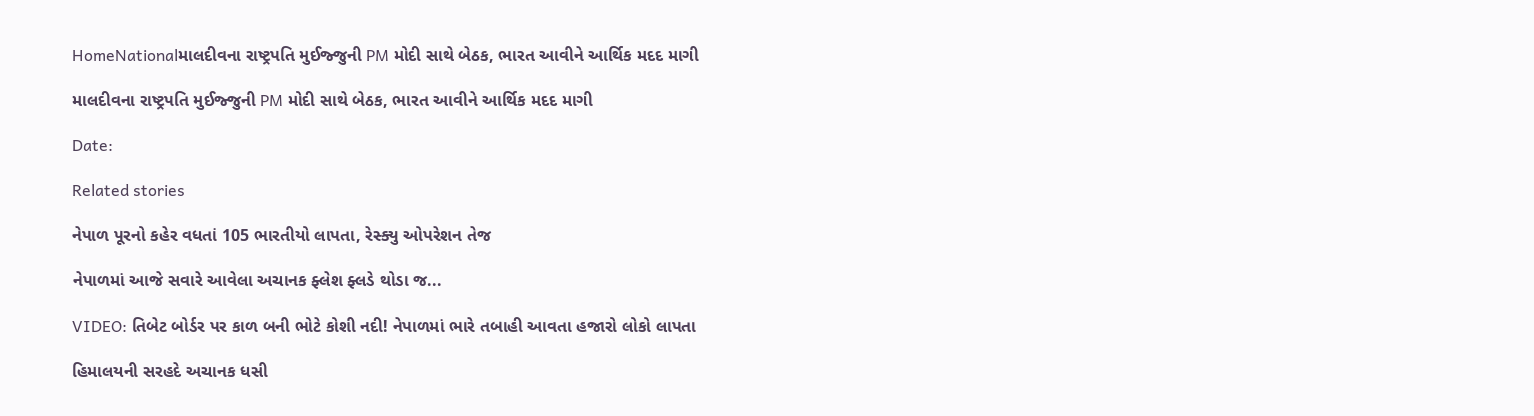HomeNationalમાલદીવના રાષ્ટ્રપતિ મુઈજ્જુની PM મોદી સાથે બેઠક, ભારત આવીને આર્થિક મદદ માગી

માલદીવના રાષ્ટ્રપતિ મુઈજ્જુની PM મોદી સાથે બેઠક, ભારત આવીને આર્થિક મદદ માગી

Date:

Related stories

નેપાળ પૂરનો કહેર વધતાં 105 ભારતીયો લાપતા, રેસ્ક્યુ ઓપરેશન તેજ

નેપાળમાં આજે સવારે આવેલા અચાનક ફ્લેશ ફ્લડે થોડા જ...

VIDEO: તિબેટ બોર્ડર પર કાળ બની ભોટે કોશી નદી! નેપાળમાં ભારે તબાહી આવતા હજારો લોકો લાપતા

હિમાલયની સરહદે અચાનક ધસી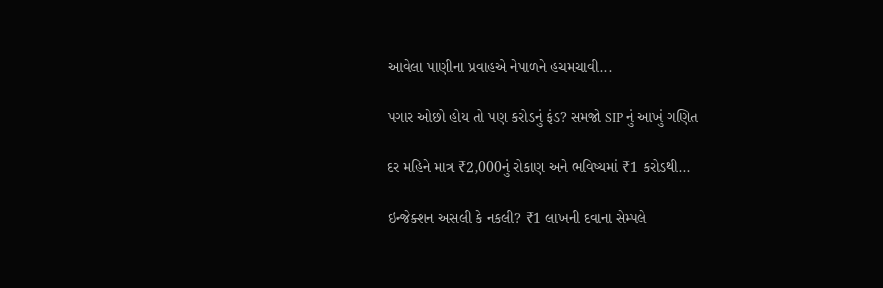આવેલા પાણીના પ્રવાહએ નેપાળને હચમચાવી...

પગાર ઓછો હોય તો પણ કરોડનું ફંડ? સમજો SIP નું આખું ગણિત

દર મહિને માત્ર ₹2,000નું રોકાણ અને ભવિષ્યમાં ₹1 કરોડથી...

ઇન્જેક્શન અસલી કે નકલી? ₹1 લાખની દવાના સેમ્પલે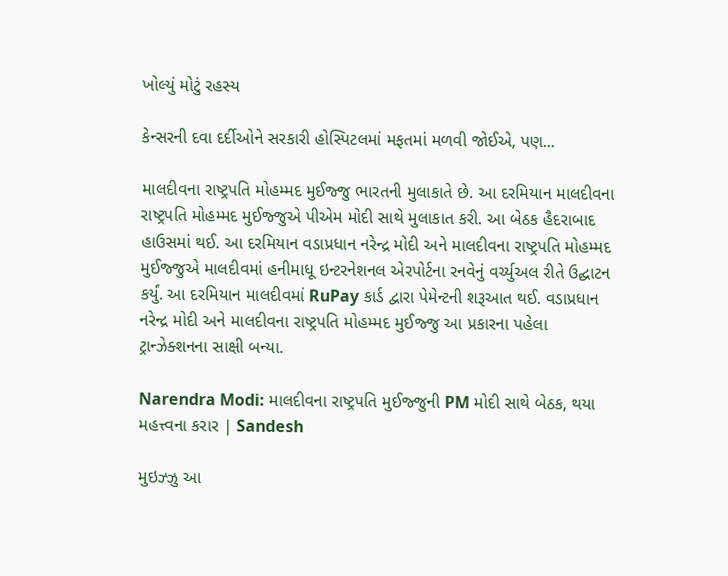ખોલ્યું મોટું રહસ્ય

કેન્સરની દવા દર્દીઓને સરકારી હોસ્પિટલમાં મફતમાં મળવી જોઈએ, પણ...

માલદીવના રાષ્ટ્રપતિ મોહમ્મદ મુઈજ્જુ ભારતની મુલાકાતે છે. આ દરમિયાન માલદીવના રાષ્ટ્રપતિ મોહમ્મદ મુઈજ્જુએ પીએમ મોદી સાથે મુલાકાત કરી. આ બેઠક હૈદરાબાદ હાઉસમાં થઈ. આ દરમિયાન વડાપ્રધાન નરેન્દ્ર મોદી અને માલદીવના રાષ્ટ્રપતિ મોહમ્મદ મુઈજ્જુએ માલદીવમાં હનીમાધૂ ઇન્ટરનેશનલ એરપોર્ટના રનવેનું વર્ચ્યુઅલ રીતે ઉદ્ઘાટન કર્યું. આ દરમિયાન માલદીવમાં RuPay કાર્ડ દ્વારા પેમેન્ટની શરૂઆત થઈ. વડાપ્રધાન નરેન્દ્ર મોદી અને માલદીવના રાષ્ટ્રપતિ મોહમ્મદ મુઈજ્જુ આ પ્રકારના પહેલા ટ્રાન્ઝેક્શનના સાક્ષી બન્યા.

Narendra Modi: માલદીવના રાષ્ટ્રપતિ મુઈજ્જુની PM મોદી સાથે બેઠક, થયા મહત્ત્વના કરાર | Sandesh

મુઇઝ્ઝુ આ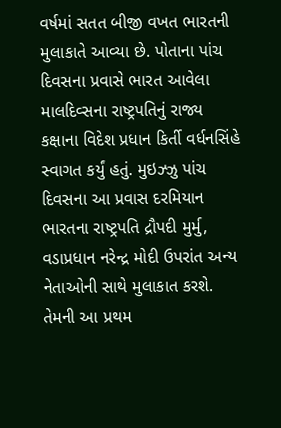વર્ષમાં સતત બીજી વખત ભારતની મુલાકાતે આવ્યા છે. પોતાના પાંચ દિવસના પ્રવાસે ભારત આવેલા માલદિવ્સના રાષ્ટ્રપતિનું રાજ્ય કક્ષાના વિદેશ પ્રધાન કિર્તી વર્ધનસિંહે સ્વાગત કર્યું હતું. મુઇઝ્ઝુ પાંચ દિવસના આ પ્રવાસ દરમિયાન ભારતના રાષ્ટ્રપતિ દ્રૌપદી મુર્મુ, વડાપ્રધાન નરેન્દ્ર મોદી ઉપરાંત અન્ય નેતાઓની સાથે મુલાકાત કરશે. તેમની આ પ્રથમ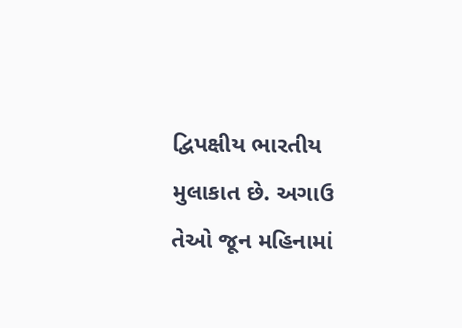દ્વિપક્ષીય ભારતીય મુલાકાત છે. અગાઉ તેઓ જૂન મહિનામાં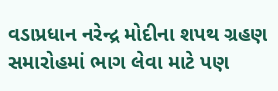વડાપ્રધાન નરેન્દ્ર મોદીના શપથ ગ્રહણ સમારોહમાં ભાગ લેવા માટે પણ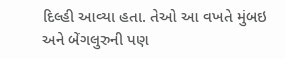દિલ્હી આવ્યા હતા. તેઓ આ વખતે મુંબઇ અને બેંગલુરુની પણ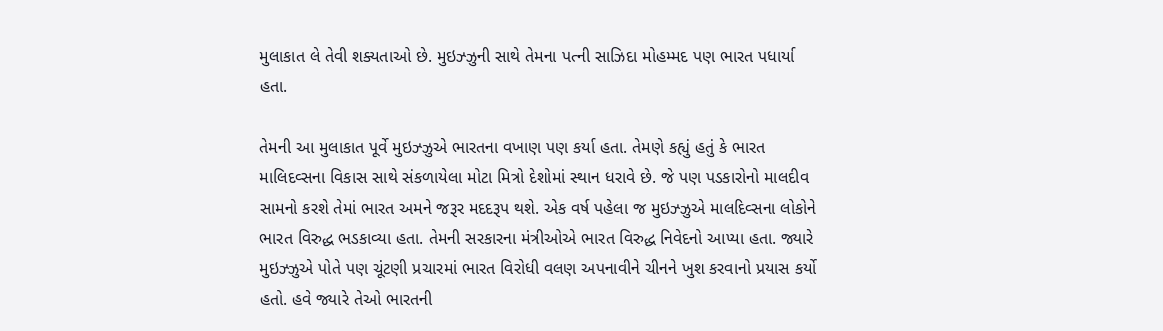મુલાકાત લે તેવી શક્યતાઓ છે. મુઇઝ્ઝુની સાથે તેમના પત્ની સાઝિદા મોહમ્મદ પણ ભારત પધાર્યા હતા.

તેમની આ મુલાકાત પૂર્વે મુઇઝ્ઝુએ ભારતના વખાણ પણ કર્યા હતા. તેમણે કહ્યું હતું કે ભારત માલિદવ્સના વિકાસ સાથે સંકળાયેલા મોટા મિત્રો દેશોમાં સ્થાન ધરાવે છે. જે પણ પડકારોનો માલદીવ સામનો કરશે તેમાં ભારત અમને જરૂર મદદરૂપ થશે. એક વર્ષ પહેલા જ મુઇઝ્ઝુએ માલદિવ્સના લોકોને ભારત વિરુદ્ધ ભડકાવ્યા હતા. તેમની સરકારના મંત્રીઓએ ભારત વિરુદ્ધ નિવેદનો આપ્યા હતા. જ્યારે મુઇઝ્ઝુએ પોતે પણ ચૂંટણી પ્રચારમાં ભારત વિરોધી વલણ અપનાવીને ચીનને ખુશ કરવાનો પ્રયાસ કર્યો હતો. હવે જ્યારે તેઓ ભારતની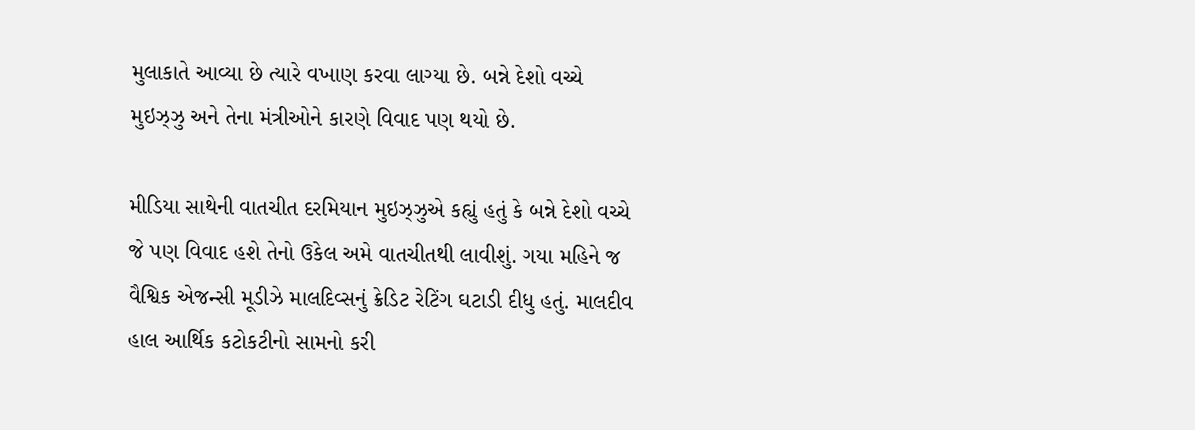મુલાકાતે આવ્યા છે ત્યારે વખાણ કરવા લાગ્યા છે. બન્ને દેશો વચ્ચે મુઇઝ્ઝુ અને તેના મંત્રીઓને કારણે વિવાદ પણ થયો છે.

મીડિયા સાથેની વાતચીત દરમિયાન મુઇઝ્ઝુએ કહ્યું હતું કે બન્ને દેશો વચ્ચે જે પણ વિવાદ હશે તેનો ઉકેલ અમે વાતચીતથી લાવીશું. ગયા મહિને જ વૈશ્વિક એજન્સી મૂડીઝે માલદિવ્સનું ક્રેડિટ રેટિંગ ઘટાડી દીધુ હતું. માલદીવ હાલ આર્થિક કટોકટીનો સામનો કરી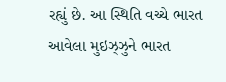રહ્યું છે. આ સ્થિતિ વચ્ચે ભારત આવેલા મુઇઝ્ઝુને ભારત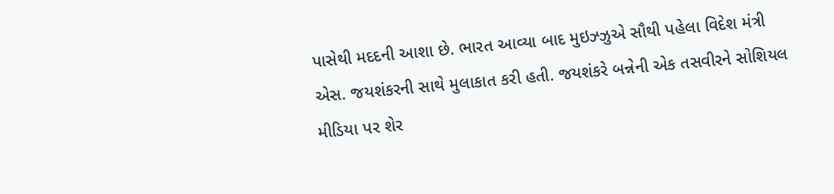પાસેથી મદદની આશા છે. ભારત આવ્યા બાદ મુઇઝ્ઝુએ સૌથી પહેલા વિદેશ મંત્રી એસ. જયશંકરની સાથે મુલાકાત કરી હતી. જયશંકરે બન્નેની એક તસવીરને સોશિયલ મીડિયા પર શેર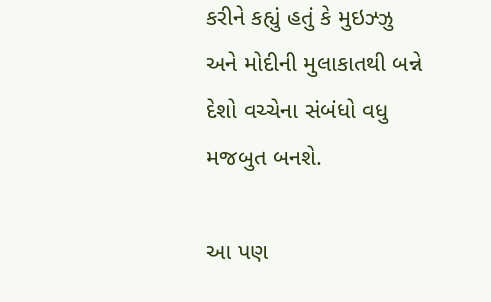કરીને કહ્યું હતું કે મુઇઝ્ઝુ અને મોદીની મુલાકાતથી બન્ને દેશો વચ્ચેના સંબંધો વધુ મજબુત બનશે.

આ પણ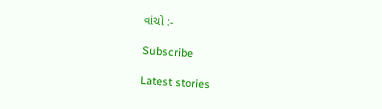વાંચો :-

Subscribe

Latest stories